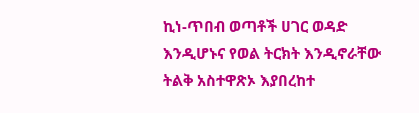ኪነ-ጥበብ ወጣቶች ሀገር ወዳድ እንዲሆኑና የወል ትርክት እንዲኖራቸው ትልቅ አስተዋጽኦ እያበረከተ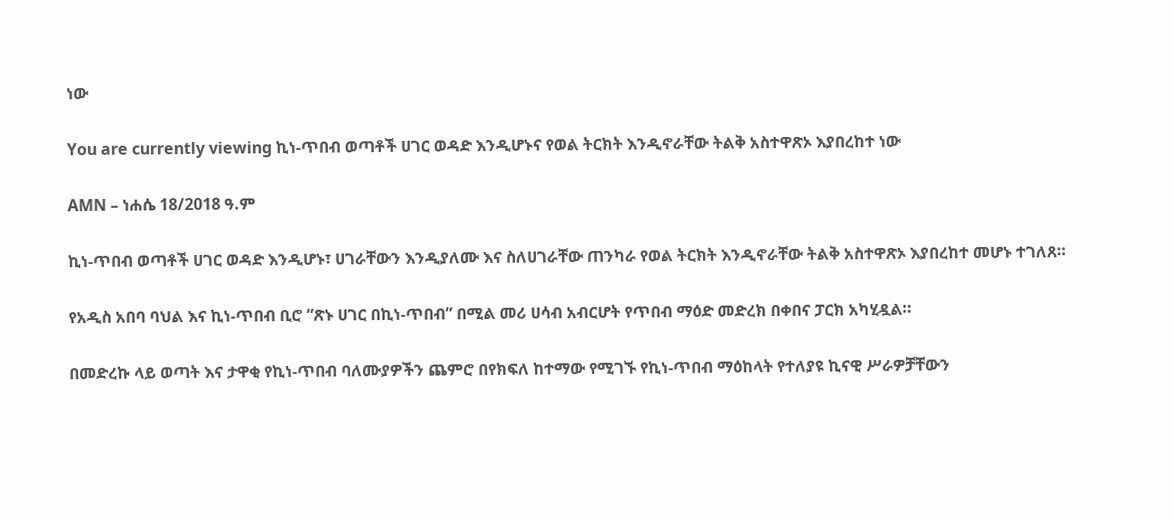ነው

You are currently viewing ኪነ-ጥበብ ወጣቶች ሀገር ወዳድ እንዲሆኑና የወል ትርክት እንዲኖራቸው ትልቅ አስተዋጽኦ እያበረከተ ነው

AMN – ነሐሴ 18/2018 ዓ.ም

ኪነ-ጥበብ ወጣቶች ሀገር ወዳድ እንዲሆኑ፣ ሀገራቸውን እንዲያለሙ እና ስለሀገራቸው ጠንካራ የወል ትርክት እንዲኖራቸው ትልቅ አስተዋጽኦ እያበረከተ መሆኑ ተገለጸ።

የአዲስ አበባ ባህል እና ኪነ-ጥበብ ቢሮ “ጽኑ ሀገር በኪነ-ጥበብ” በሚል መሪ ሀሳብ አብርሆት የጥበብ ማዕድ መድረክ በቀበና ፓርክ አካሂዷል።

በመድረኩ ላይ ወጣት እና ታዋቂ የኪነ-ጥበብ ባለሙያዎችን ጨምሮ በየክፍለ ከተማው የሚገኙ የኪነ-ጥበብ ማዕከላት የተለያዩ ኪናዊ ሥራዎቻቸውን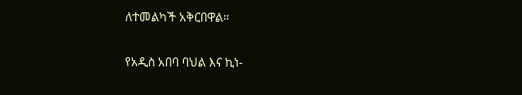ለተመልካች አቅርበዋል።

የአዲስ አበባ ባህል እና ኪነ-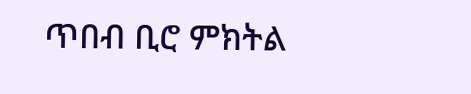ጥበብ ቢሮ ምክትል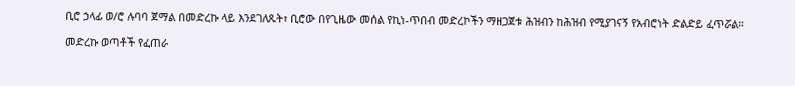ቢሮ ኃላፊ ወ/ሮ ሉባባ ጀማል በመድረኩ ላይ እንደገለጹት፣ ቢሮው በየጊዜው መሰል የኪነ-ጥበብ መድረኮችን ማዘጋጀቱ ሕዝብን ከሕዝብ የሚያገናኝ የአብሮነት ድልድይ ፈጥሯል።

መድረኩ ወጣቶች የፈጠራ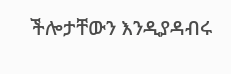ችሎታቸውን እንዲያዳብሩ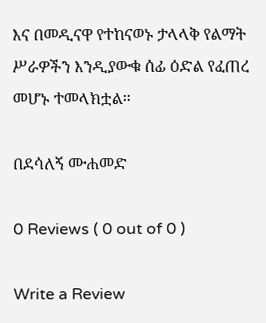እና በመዲናዋ የተከናወኑ ታላላቅ የልማት ሥራዎችን እንዲያውቁ ሰፊ ዕድል የፈጠረ መሆኑ ተመላክቷል።

በደሳለኝ ሙሐመድ

0 Reviews ( 0 out of 0 )

Write a Review